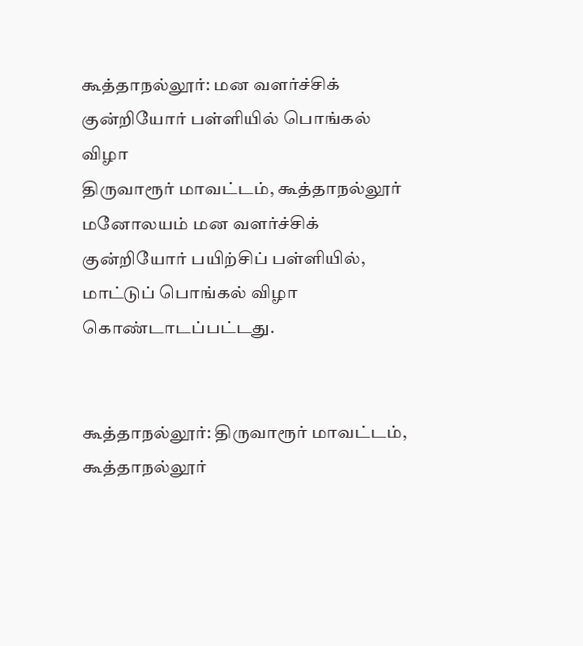கூத்தாநல்லூர்: மன வளர்ச்சிக் குன்றியோர் பள்ளியில் பொங்கல் விழா
திருவாரூர் மாவட்டம், கூத்தாநல்லூர் மனோலயம் மன வளர்ச்சிக் குன்றியோர் பயிற்சிப் பள்ளியில், மாட்டுப் பொங்கல் விழா கொண்டாடப்பட்டது.


கூத்தாநல்லூர்: திருவாரூர் மாவட்டம், கூத்தாநல்லூர்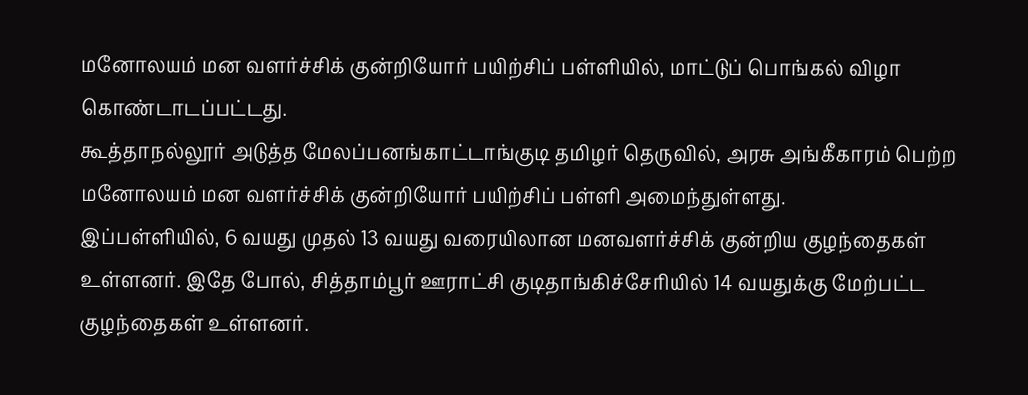மனோலயம் மன வளர்ச்சிக் குன்றியோர் பயிற்சிப் பள்ளியில், மாட்டுப் பொங்கல் விழா கொண்டாடப்பட்டது.
கூத்தாநல்லூர் அடுத்த மேலப்பனங்காட்டாங்குடி தமிழர் தெருவில், அரசு அங்கீகாரம் பெற்ற மனோலயம் மன வளர்ச்சிக் குன்றியோர் பயிற்சிப் பள்ளி அமைந்துள்ளது.
இப்பள்ளியில், 6 வயது முதல் 13 வயது வரையிலான மனவளர்ச்சிக் குன்றிய குழந்தைகள் உள்ளனர். இதே போல், சித்தாம்பூர் ஊராட்சி குடிதாங்கிச்சேரியில் 14 வயதுக்கு மேற்பட்ட குழந்தைகள் உள்ளனர்.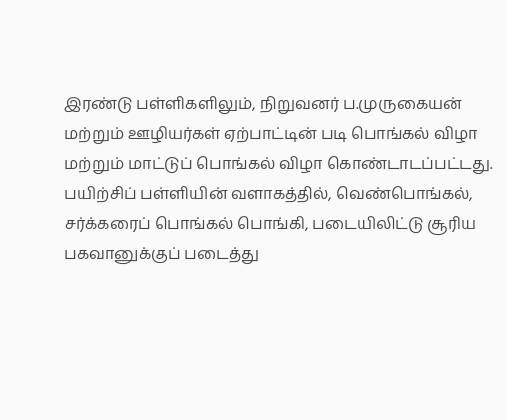இரண்டு பள்ளிகளிலும், நிறுவனர் ப.முருகையன் மற்றும் ஊழியர்கள் ஏற்பாட்டின் படி பொங்கல் விழா மற்றும் மாட்டுப் பொங்கல் விழா கொண்டாடப்பட்டது.
பயிற்சிப் பள்ளியின் வளாகத்தில், வெண்பொங்கல், சர்க்கரைப் பொங்கல் பொங்கி, படையிலிட்டு சூரிய பகவானுக்குப் படைத்து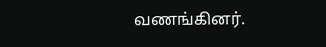வணங்கினர்.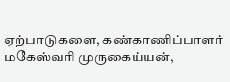ஏற்பாடுகளை, கண்காணிப்பாளர் மகேஸ்வரி முருகைய்யன்,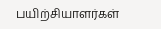பயிற்சியாளர்கள்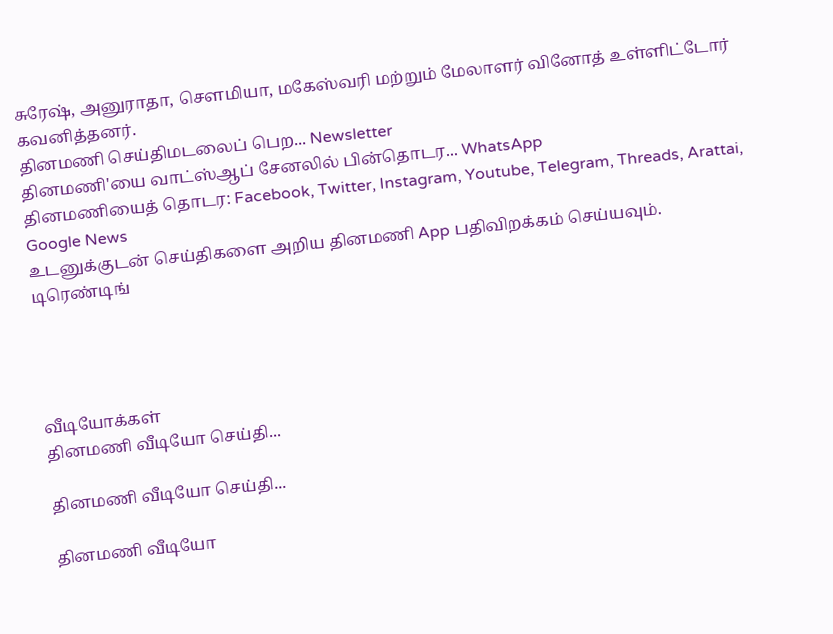சுரேஷ், அனுராதா, செளமியா, மகேஸ்வரி மற்றும் மேலாளர் வினோத் உள்ளிட்டோர் கவனித்தனர்.
தினமணி செய்திமடலைப் பெற... Newsletter
தினமணி'யை வாட்ஸ்ஆப் சேனலில் பின்தொடர... WhatsApp
தினமணியைத் தொடர: Facebook, Twitter, Instagram, Youtube, Telegram, Threads, Arattai, Google News
உடனுக்குடன் செய்திகளை அறிய தினமணி App பதிவிறக்கம் செய்யவும்.
டிரெண்டிங்




வீடியோக்கள்
தினமணி வீடியோ செய்தி...

தினமணி வீடியோ செய்தி...

தினமணி வீடியோ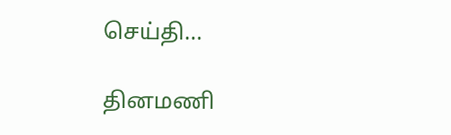செய்தி...

தினமணி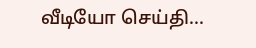வீடியோ செய்தி...